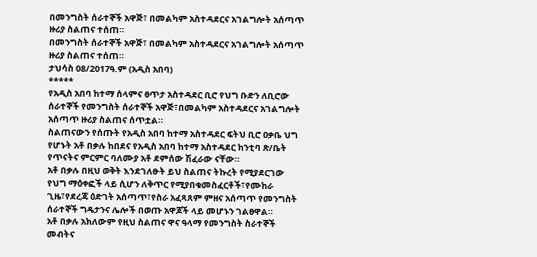በመንግስት ሰራተኞች አዋጅ፣ በመልካም አስተዳደርና አገልግሎት አሰጣጥ ዙሪያ ስልጠና ተሰጠ።
በመንግስት ሰራተኞች አዋጅ፣ በመልካም አስተዳደርና አገልግሎት አሰጣጥ ዙሪያ ስልጠና ተሰጠ።
ታህሳስ 08/2017ዓ.ም (አዲስ አበባ)
*****
የአዲስ አበባ ከተማ ሰላምና ፀጥታ አስተዳደር ቢሮ የህግ ቡድን ለቢሮው ሰራተኞች የመንግስት ሰራተኞች አዋጅ፣በመልካም አስተዳደርና አገልግሎት አሰጣጥ ዙሪያ ስልጠና ሰጥቷል።
ስልጠናውን የሰጡት የአዲስ አበባ ከተማ አስተዳደር ፍትህ ቢሮ ዐቃቤ ህግ የሆኑት አቶ በቃሉ ከበደና የአዲስ አበባ ከተማ አስተዳደር ከንቲባ ጽ/ቤት የጥናትና ምርምር ባለሙያ አቶ ደምሰው ሽፈራው ናቸው።
አቶ በቃሉ በዚህ ወቅት እንደገለፁት ይህ ስልጠና ትኩረት የሚያደርገው የህግ ማዕቀፎች ላይ ሲሆን ለቅጥር የሚያበቁመስፈርቶች፣የሙከራ ጊዜ፣የደረጃ ዕድገት አሰጣጥ፣የስራ አፈጻጸም ምዘና አሰጣጥ የመንግስት ሰራተኞች ግዴታንና ሌሎች በወጡ አዋጆች ላይ መሆኑን ገልፀዋል።
አቶ በቃሉ አክለውም የዚህ ስልጠና ዋና ዓላማ የመንግስት ስራተኞች መብትና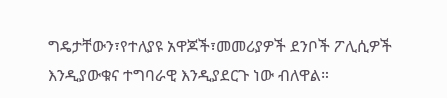ግዴታቸውን፣የተለያዩ አዋጆች፣መመሪያዎች ደንቦች ፖሊሲዎች እንዲያውቁና ተግባራዊ እንዲያደርጉ ነው ብለዋል።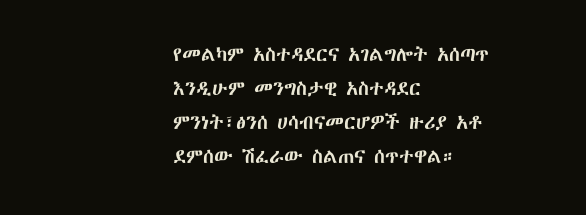የመልካም አስተዳደርና አገልግሎት አሰጣጥ እንዲሁም መንግስታዊ አስተዳደር ምንነት፣ፅንሰ ሀሳብናመርሆዎች ዙሪያ አቶ ደምሰው ሽፈራው ስልጠና ሰጥተዋል።